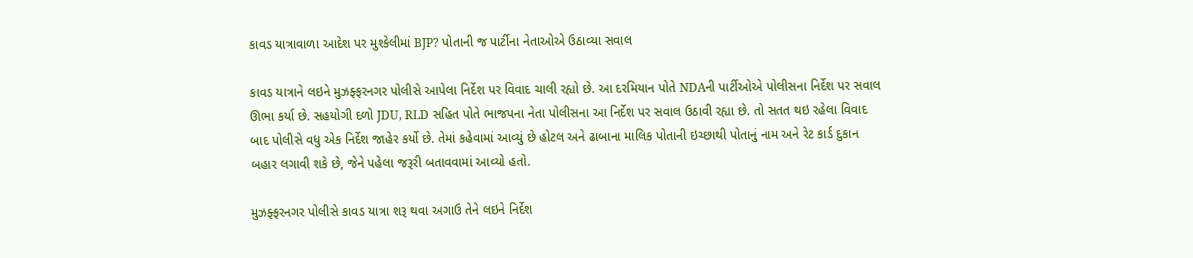કાવડ યાત્રાવાળા આદેશ પર મુશ્કેલીમાં BJP? પોતાની જ પાર્ટીના નેતાઓએ ઉઠાવ્યા સવાલ

કાવડ યાત્રાને લઇને મુઝફ્ફરનગર પોલીસે આપેલા નિર્દેશ પર વિવાદ ચાલી રહ્યો છે. આ દરમિયાન પોતે NDAની પાર્ટીઓએ પોલીસના નિર્દેશ પર સવાલ ઊભા કર્યા છે. સહયોગી દળો JDU, RLD સહિત પોતે ભાજપના નેતા પોલીસના આ નિર્દેશ પર સવાલ ઉઠાવી રહ્યા છે. તો સતત થઇ રહેલા વિવાદ બાદ પોલીસે વધુ એક નિર્દેશ જાહેર કર્યો છે. તેમાં કહેવામાં આવ્યું છે હોટલ અને ઢાબાના માલિક પોતાની ઇચ્છાથી પોતાનું નામ અને રેટ કાર્ડ દુકાન બહાર લગાવી શકે છે, જેને પહેલા જરૂરી બતાવવામાં આવ્યો હતો.

મુઝફ્ફરનગર પોલીસે કાવડ યાત્રા શરૂ થવા અગાઉ તેને લઇને નિર્દેશ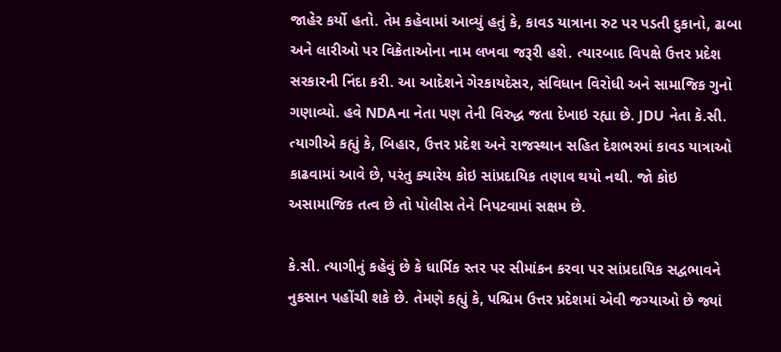જાહેર કર્યો હતો. તેમ કહેવામાં આવ્યું હતું કે, કાવડ યાત્રાના રુટ પર પડતી દુકાનો, ઢાબા અને લારીઓ પર વિક્રેતાઓના નામ લખવા જરૂરી હશે. ત્યારબાદ વિપક્ષે ઉત્તર પ્રદેશ સરકારની નિંદા કરી. આ આદેશને ગેરકાયદેસર, સંવિધાન વિરોધી અને સામાજિક ગુનો ગણાવ્યો. હવે NDAના નેતા પણ તેની વિરુદ્ધ જતા દેખાઇ રહ્યા છે. JDU નેતા કે.સી. ત્યાગીએ કહ્યું કે, બિહાર, ઉત્તર પ્રદેશ અને રાજસ્થાન સહિત દેશભરમાં કાવડ યાત્રાઓ કાઢવામાં આવે છે, પરંતુ ક્યારેય કોઇ સાંપ્રદાયિક તણાવ થયો નથી. જો કોઇ અસામાજિક તત્વ છે તો પોલીસ તેને નિપટવામાં સક્ષમ છે.

કે.સી. ત્યાગીનું કહેવું છે કે ધાર્મિક સ્તર પર સીમાંકન કરવા પર સાંપ્રદાયિક સદ્વભાવને નુકસાન પહોંચી શકે છે. તેમણે કહ્યું કે, પશ્ચિમ ઉત્તર પ્રદેશમાં એવી જગ્યાઓ છે જ્યાં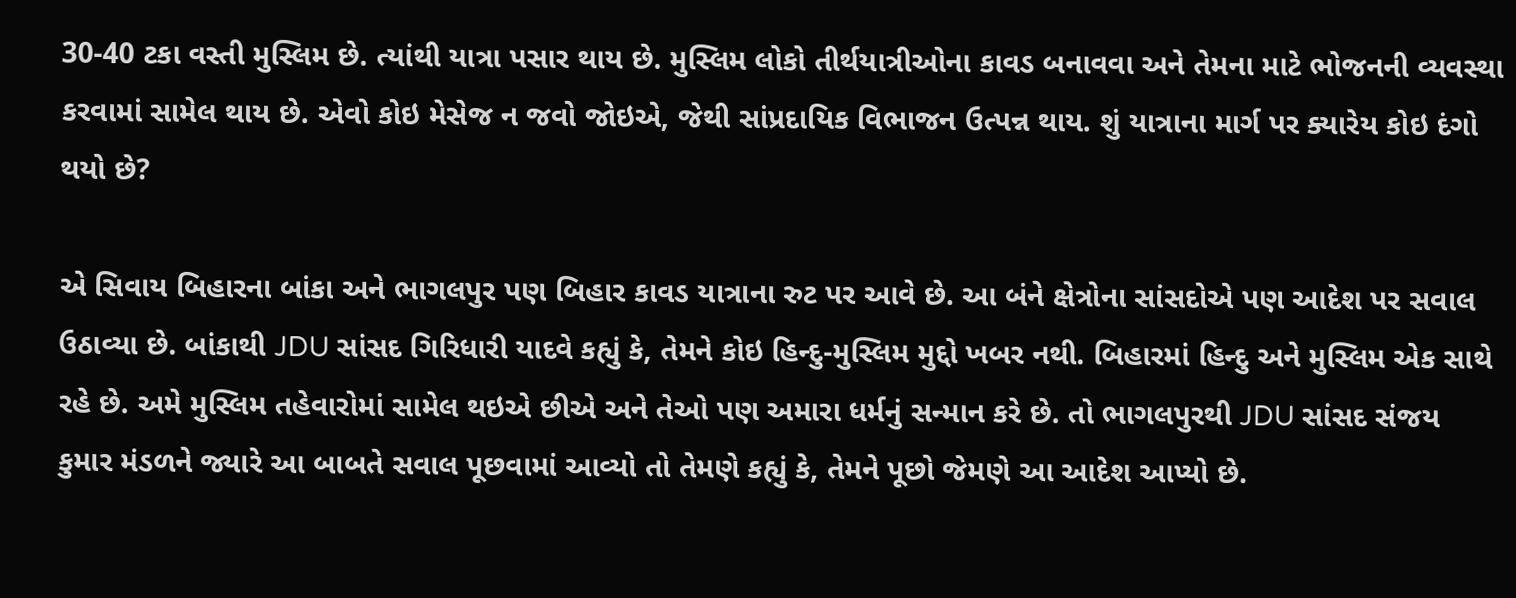30-40 ટકા વસ્તી મુસ્લિમ છે. ત્યાંથી યાત્રા પસાર થાય છે. મુસ્લિમ લોકો તીર્થયાત્રીઓના કાવડ બનાવવા અને તેમના માટે ભોજનની વ્યવસ્થા કરવામાં સામેલ થાય છે. એવો કોઇ મેસેજ ન જવો જોઇએ, જેથી સાંપ્રદાયિક વિભાજન ઉત્પન્ન થાય. શું યાત્રાના માર્ગ પર ક્યારેય કોઇ દંગો થયો છે?

એ સિવાય બિહારના બાંકા અને ભાગલપુર પણ બિહાર કાવડ યાત્રાના રુટ પર આવે છે. આ બંને ક્ષેત્રોના સાંસદોએ પણ આદેશ પર સવાલ ઉઠાવ્યા છે. બાંકાથી JDU સાંસદ ગિરિધારી યાદવે કહ્યું કે, તેમને કોઇ હિન્દુ-મુસ્લિમ મુદ્દો ખબર નથી. બિહારમાં હિન્દુ અને મુસ્લિમ એક સાથે રહે છે. અમે મુસ્લિમ તહેવારોમાં સામેલ થઇએ છીએ અને તેઓ પણ અમારા ધર્મનું સન્માન કરે છે. તો ભાગલપુરથી JDU સાંસદ સંજય કુમાર મંડળને જ્યારે આ બાબતે સવાલ પૂછવામાં આવ્યો તો તેમણે કહ્યું કે, તેમને પૂછો જેમણે આ આદેશ આપ્યો છે.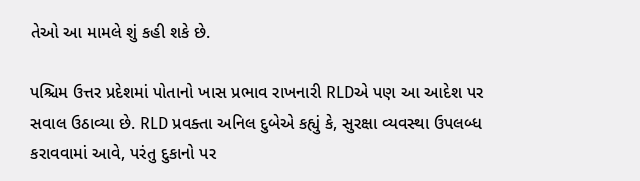તેઓ આ મામલે શું કહી શકે છે.

પશ્ચિમ ઉત્તર પ્રદેશમાં પોતાનો ખાસ પ્રભાવ રાખનારી RLDએ પણ આ આદેશ પર સવાલ ઉઠાવ્યા છે. RLD પ્રવક્તા અનિલ દુબેએ કહ્યું કે, સુરક્ષા વ્યવસ્થા ઉપલબ્ધ કરાવવામાં આવે, પરંતુ દુકાનો પર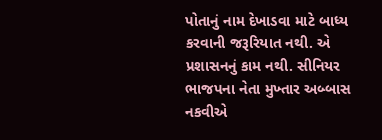પોતાનું નામ દેખાડવા માટે બાધ્ય કરવાની જરૂરિયાત નથી. એ પ્રશાસનનું કામ નથી. સીનિયર ભાજપના નેતા મુખ્તાર અબ્બાસ નકવીએ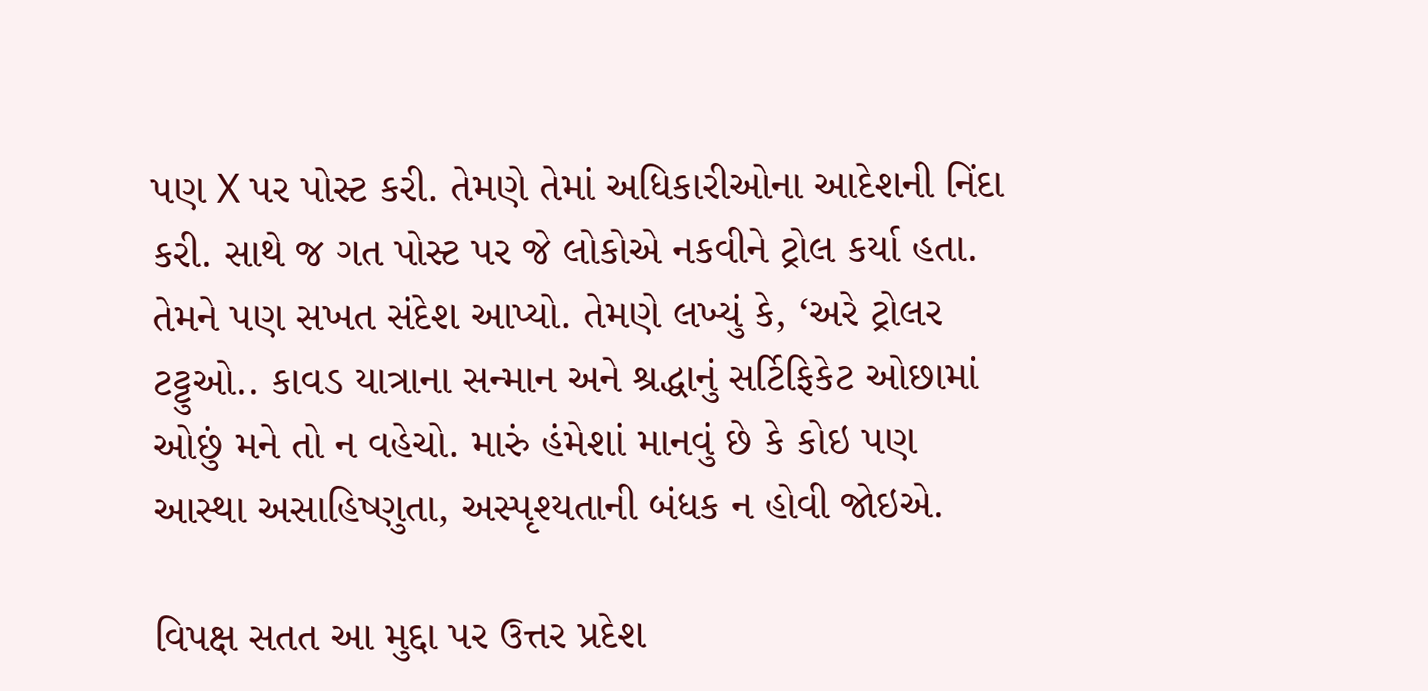પણ X પર પોસ્ટ કરી. તેમણે તેમાં અધિકારીઓના આદેશની નિંદા કરી. સાથે જ ગત પોસ્ટ પર જે લોકોએ નકવીને ટ્રોલ કર્યા હતા. તેમને પણ સખત સંદેશ આપ્યો. તેમણે લખ્યું કે, ‘અરે ટ્રોલર ટટ્ટુઓ.. કાવડ યાત્રાના સન્માન અને શ્રદ્ધાનું સર્ટિફિકેટ ઓછામાં ઓછું મને તો ન વહેચો. મારું હંમેશાં માનવું છે કે કોઇ પણ આસ્થા અસાહિષ્ણુતા, અસ્પૃશ્યતાની બંધક ન હોવી જોઇએ.

વિપક્ષ સતત આ મુદ્દા પર ઉત્તર પ્રદેશ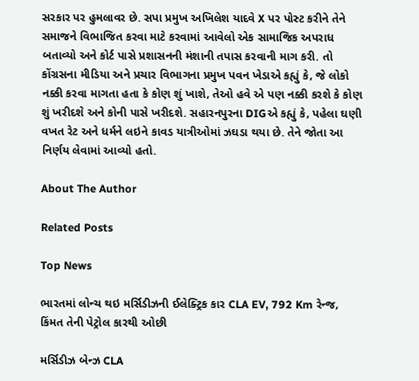સરકાર પર હુમલાવર છે. સપા પ્રમુખ અખિલેશ યાદવે X પર પોસ્ટ કરીને તેને સમાજને વિભાજિત કરવા માટે કરવામાં આવેલો એક સામાજિક અપરાધ બતાવ્યો અને કોર્ટ પાસે પ્રશાસનની મંશાની તપાસ કરવાની માગ કરી. તો કોંગ્રસના મીડિયા અને પ્રચાર વિભાગના પ્રમુખ પવન ખેડાએ કહ્યું કે, જે લોકો નક્કી કરવા માગતા હતા કે કોણ શું ખાશે, તેઓ હવે એ પણ નક્કી કરશે કે કોણ શું ખરીદશે અને કોની પાસે ખરીદશે. સહારનપુરના DIGએ કહ્યું કે, પહેલા ઘણી વખત રેટ અને ધર્મને લઇને કાવડ યાત્રીઓમાં ઝઘડા થયા છે. તેને જોતા આ નિર્ણય લેવામાં આવ્યો હતો.

About The Author

Related Posts

Top News

ભારતમાં લોન્ચ થઇ મર્સિડીઝની ઈલેક્ટ્રિક કાર CLA EV, 792 Km રેન્જ, કિંમત તેની પેટ્રોલ કારથી ઓછી

મર્સિડીઝ બેન્ઝ CLA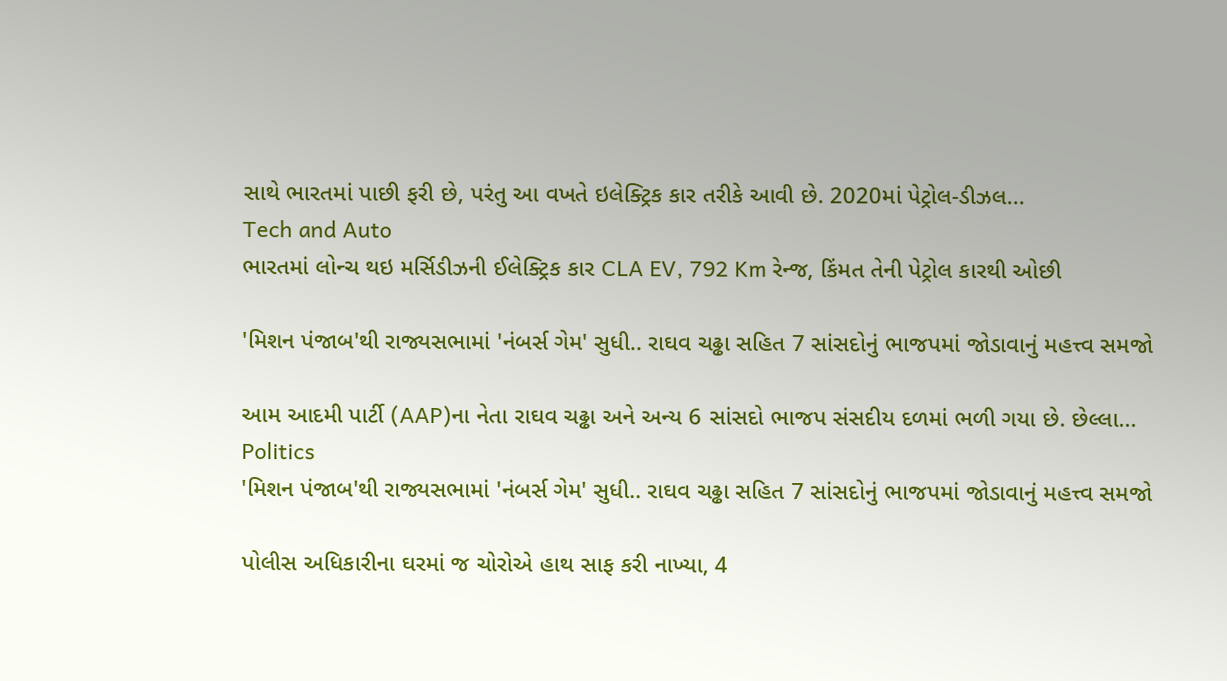સાથે ભારતમાં પાછી ફરી છે, પરંતુ આ વખતે ઇલેક્ટ્રિક કાર તરીકે આવી છે. 2020માં પેટ્રોલ-ડીઝલ...
Tech and Auto
ભારતમાં લોન્ચ થઇ મર્સિડીઝની ઈલેક્ટ્રિક કાર CLA EV, 792 Km રેન્જ, કિંમત તેની પેટ્રોલ કારથી ઓછી

'મિશન પંજાબ'થી રાજ્યસભામાં 'નંબર્સ ગેમ' સુધી.. રાઘવ ચઢ્ઢા સહિત 7 સાંસદોનું ભાજપમાં જોડાવાનું મહત્ત્વ સમજો

આમ આદમી પાર્ટી (AAP)ના નેતા રાઘવ ચઢ્ઢા અને અન્ય 6 સાંસદો ભાજપ સંસદીય દળમાં ભળી ગયા છે. છેલ્લા...
Politics
'મિશન પંજાબ'થી રાજ્યસભામાં 'નંબર્સ ગેમ' સુધી.. રાઘવ ચઢ્ઢા સહિત 7 સાંસદોનું ભાજપમાં જોડાવાનું મહત્ત્વ સમજો

પોલીસ અધિકારીના ઘરમાં જ ચોરોએ હાથ સાફ કરી નાખ્યા, 4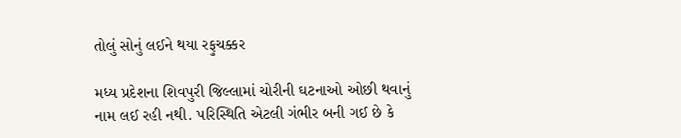તોલું સોનું લઈને થયા રફુચક્કર

મધ્ય પ્રદેશના શિવપુરી જિલ્લામાં ચોરીની ઘટનાઓ ઓછી થવાનું નામ લઈ રહી નથી. પરિસ્થિતિ એટલી ગંભીર બની ગઈ છે કે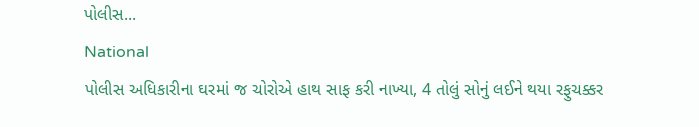પોલીસ...
National
પોલીસ અધિકારીના ઘરમાં જ ચોરોએ હાથ સાફ કરી નાખ્યા, 4 તોલું સોનું લઈને થયા રફુચક્કર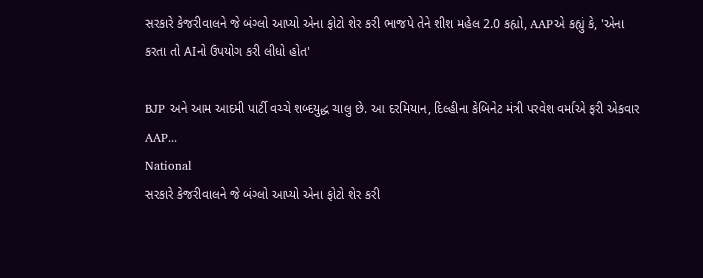સરકારે કેજરીવાલને જે બંગ્લો આપ્યો એના ફોટો શેર કરી ભાજપે તેને શીશ મહેલ 2.0 કહ્યો, AAPએ કહ્યું કે, 'એના કરતા તો AIનો ઉપયોગ કરી લીધો હોત'

BJP અને આમ આદમી પાર્ટી વચ્ચે શબ્દયુદ્ધ ચાલુ છે. આ દરમિયાન, દિલ્હીના કેબિનેટ મંત્રી પરવેશ વર્માએ ફરી એકવાર AAP...
National
સરકારે કેજરીવાલને જે બંગ્લો આપ્યો એના ફોટો શેર કરી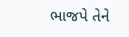ભાજપે તેને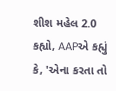શીશ મહેલ 2.0 કહ્યો, AAPએ કહ્યું કે, 'એના કરતા તો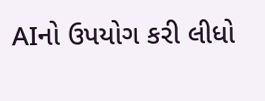AIનો ઉપયોગ કરી લીધો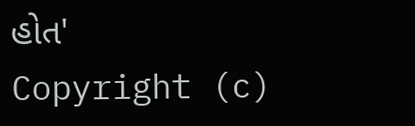હોત'
Copyright (c)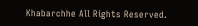Khabarchhe All Rights Reserved.